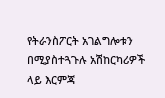የትራንስፖርት አገልግሎቱን በሚያስተጓጉሉ አሽከርካሪዎች ላይ እርምጃ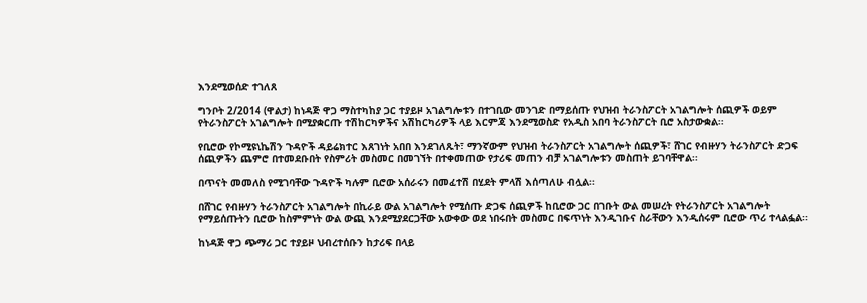እንደሚወሰድ ተገለጸ

ግንቦት 2/2014 (ዋልታ) ከነዳጅ ዋጋ ማስተካከያ ጋር ተያይዞ አገልግሎቱን በተገቢው መንገድ በማይሰጡ የህዝብ ትራንስፖርት አገልግሎት ሰጪዎች ወይም የትራንስፖርት አገልግሎት በሚያቋርጡ ተሽከርካዎችና አሽከርካሪዎች ላይ እርምጃ እንደሚወስድ የአዲስ አበባ ትራንስፖርት ቢሮ አስታውቋል፡፡

የቢሮው የኮሚዩኒኬሽን ጉዳዮች ዳይሬክተር እጸገነት አበበ እንደገለጹት፣ ማንኛውም የህዝብ ትራንስፖርት አገልግሎት ሰጪዎች፣ ሸገር የብዙሃን ትራንስፖርት ድጋፍ ሰጪዎችን ጨምሮ በተመደቡበት የስምሪት መስመር በመገኘት በተቀመጠው የታሪፍ መጠን ብቻ አገልግሎቱን መስጠት ይገባቸዋል፡፡

በጥናት መመለስ የሚገባቸው ጉዳዮች ካሉም ቢሮው አሰራሩን በመፈተሽ በሂደት ምላሽ እሰጣለሁ ብሏል፡፡

በሸገር የብዙሃን ትራንስፖርት አገልግሎት በኪራይ ውል አገልግሎት የሚሰጡ ድጋፍ ሰጪዎች ከቢሮው ጋር በገቡት ውል መሠረት የትራንስፖርት አገልግሎት የማይሰጡትን ቢሮው ከስምምነት ውል ውጪ እንደሚያደርጋቸው አውቀው ወደ ነበሩበት መስመር በፍጥነት እንዲገቡና ስራቸውን እንዲሰሩም ቢሮው ጥሪ ተላልፏል፡፡

ከነዳጅ ዋጋ ጭማሪ ጋር ተያይዞ ህብረተሰቡን ከታሪፍ በላይ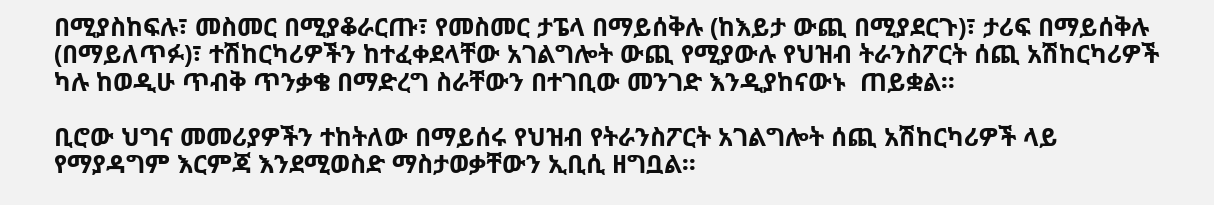በሚያስከፍሉ፣ መስመር በሚያቆራርጡ፣ የመስመር ታፔላ በማይሰቅሉ (ከእይታ ውጪ በሚያደርጉ)፣ ታሪፍ በማይሰቅሉ (በማይለጥፉ)፣ ተሽከርካሪዎችን ከተፈቀደላቸው አገልግሎት ውጪ የሚያውሉ የህዝብ ትራንስፖርት ሰጪ አሽከርካሪዎች ካሉ ከወዲሁ ጥብቅ ጥንቃቄ በማድረግ ስራቸውን በተገቢው መንገድ እንዲያከናውኑ  ጠይቋል፡፡

ቢሮው ህግና መመሪያዎችን ተከትለው በማይሰሩ የህዝብ የትራንስፖርት አገልግሎት ሰጪ አሽከርካሪዎች ላይ የማያዳግም እርምጃ እንደሚወስድ ማስታወቃቸውን ኢቢሲ ዘግቧል፡፡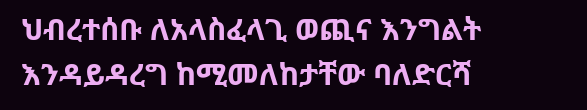ህብረተሰቡ ለአላስፈላጊ ወጪና እንግልት እንዳይዳረግ ከሚመለከታቸው ባለድርሻ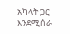አካላት ጋር እንደሚሰራ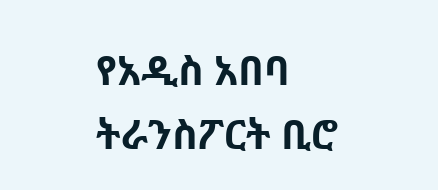የአዲስ አበባ ትራንስፖርት ቢሮ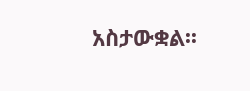አስታውቋል፡፡